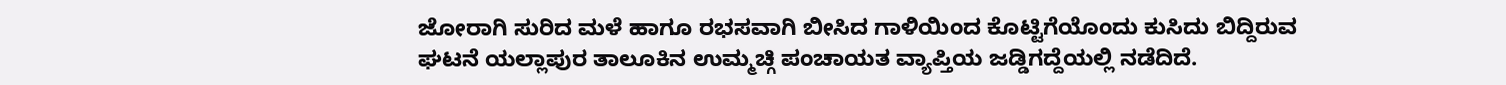ಜೋರಾಗಿ ಸುರಿದ ಮಳೆ ಹಾಗೂ ರಭಸವಾಗಿ ಬೀಸಿದ ಗಾಳಿಯಿಂದ ಕೊಟ್ಟಿಗೆಯೊಂದು ಕುಸಿದು ಬಿದ್ದಿರುವ ಘಟನೆ ಯಲ್ಲಾಪುರ ತಾಲೂಕಿನ ಉಮ್ಮಚ್ಗಿ ಪಂಚಾಯತ ವ್ಯಾಪ್ತಿಯ ಜಡ್ಡಿಗದ್ದೆಯಲ್ಲಿ ನಡೆದಿದೆ.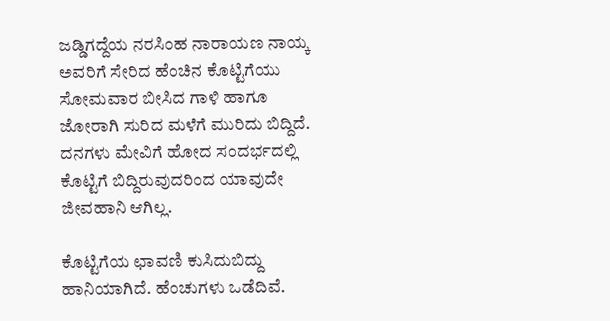ಜಡ್ಡಿಗದ್ದೆಯ ನರಸಿಂಹ ನಾರಾಯಣ ನಾಯ್ಕ ಅವರಿಗೆ ಸೇರಿದ ಹೆಂಚಿನ ಕೊಟ್ಟಿಗೆಯು ಸೋಮವಾರ ಬೀಸಿದ ಗಾಳಿ ಹಾಗೂ ಜೋರಾಗಿ ಸುರಿದ ಮಳೆಗೆ ಮುರಿದು ಬಿದ್ದಿದೆ. ದನಗಳು ಮೇವಿಗೆ ಹೋದ ಸಂದರ್ಭದಲ್ಲಿ ಕೊಟ್ಟಿಗೆ ಬಿದ್ದಿರುವುದರಿಂದ ಯಾವುದೇ ಜೀವಹಾನಿ ಆಗಿಲ್ಲ.

ಕೊಟ್ಟಿಗೆಯ ಛಾವಣಿ ಕುಸಿದುಬಿದ್ದು ಹಾನಿಯಾಗಿದೆ. ಹೆಂಚುಗಳು ಒಡೆದಿವೆ.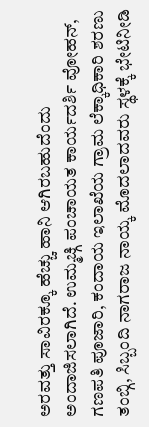ಅರವತ್ತು ಸಾವಿರಕ್ಕೂ ಹೆಚ್ಚು ಹಾನಿ ಆಗಿರಬಹುದೆಂದು ಅಂದಾಜಿಸಲಾಗಿದೆ. ಉಮ್ಮಚ್ಗಿ ಪಂಚಾಯತ ಕಾರ್ಯದರ್ಶಿ ವೋಹನ್, ಗಣಪತಿ ಪೂಜಾರಿ, ಕಂದಾಯ ಇಲಾಖೆಯ ಗ್ರಾಮ ಲೆಕ್ಕಾಧಿಕಾರಿ ಶರಣು ತಂಬ್ಗಿ, ಸಿಬ್ಬಂದಿ ನಾಗರಾಜ ನಾಯ್ಕ ಮೊದಲಾದವರು ಸ್ಥಳಕ್ಕೆ ಭೇಟಿನೀಡಿ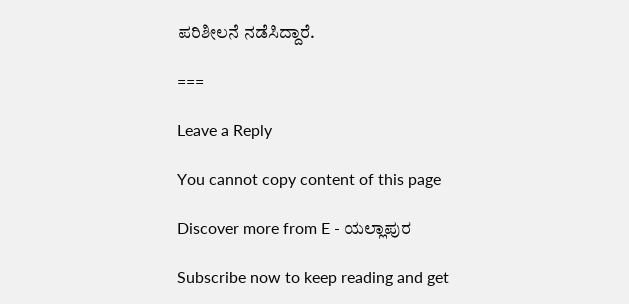ಪರಿಶೀಲನೆ ನಡೆಸಿದ್ದಾರೆ.

===

Leave a Reply

You cannot copy content of this page

Discover more from E - ಯಲ್ಲಾಪುರ

Subscribe now to keep reading and get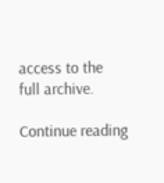access to the full archive.

Continue reading